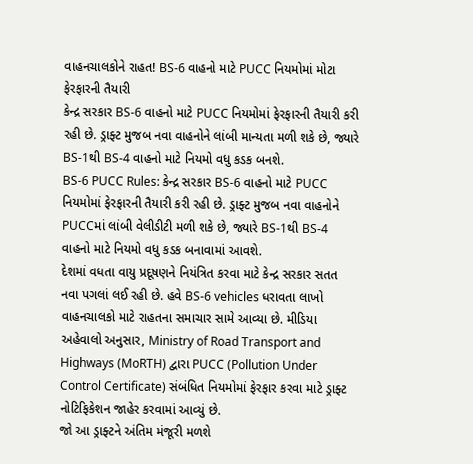વાહનચાલકોને રાહત! BS-6 વાહનો માટે PUCC નિયમોમાં મોટા ફેરફારની તૈયારી
કેન્દ્ર સરકાર BS-6 વાહનો માટે PUCC નિયમોમાં ફેરફારની તૈયારી કરી રહી છે. ડ્રાફ્ટ મુજબ નવા વાહનોને લાંબી માન્યતા મળી શકે છે, જ્યારે BS-1થી BS-4 વાહનો માટે નિયમો વધુ કડક બનશે.
BS-6 PUCC Rules: કેન્દ્ર સરકાર BS-6 વાહનો માટે PUCC નિયમોમાં ફેરફારની તૈયારી કરી રહી છે. ડ્રાફ્ટ મુજબ નવા વાહનોને PUCCમાં લાંબી વેલીડીટી મળી શકે છે, જ્યારે BS-1થી BS-4 વાહનો માટે નિયમો વધુ કડક બનાવામાં આવશે.
દેશમાં વધતા વાયુ પ્રદૂષણને નિયંત્રિત કરવા માટે કેન્દ્ર સરકાર સતત નવા પગલાં લઈ રહી છે. હવે BS-6 vehicles ધરાવતા લાખો વાહનચાલકો માટે રાહતના સમાચાર સામે આવ્યા છે. મીડિયા અહેવાલો અનુસાર, Ministry of Road Transport and Highways (MoRTH) દ્વારા PUCC (Pollution Under Control Certificate) સંબંધિત નિયમોમાં ફેરફાર કરવા માટે ડ્રાફ્ટ નોટિફિકેશન જાહેર કરવામાં આવ્યું છે.
જો આ ડ્રાફ્ટને અંતિમ મંજૂરી મળશે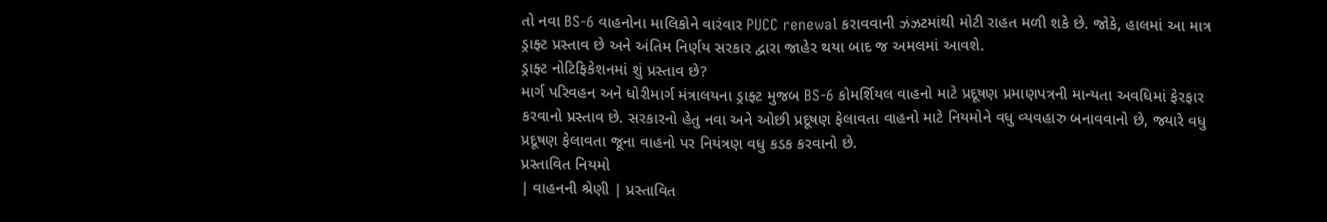તો નવા BS-6 વાહનોના માલિકોને વારંવાર PUCC renewal કરાવવાની ઝંઝટમાંથી મોટી રાહત મળી શકે છે. જોકે, હાલમાં આ માત્ર ડ્રાફ્ટ પ્રસ્તાવ છે અને અંતિમ નિર્ણય સરકાર દ્વારા જાહેર થયા બાદ જ અમલમાં આવશે.
ડ્રાફ્ટ નોટિફિકેશનમાં શું પ્રસ્તાવ છે?
માર્ગ પરિવહન અને ધોરીમાર્ગ મંત્રાલયના ડ્રાફ્ટ મુજબ BS-6 કોમર્શિયલ વાહનો માટે પ્રદૂષણ પ્રમાણપત્રની માન્યતા અવધિમાં ફેરફાર કરવાનો પ્રસ્તાવ છે. સરકારનો હેતુ નવા અને ઓછી પ્રદૂષણ ફેલાવતા વાહનો માટે નિયમોને વધુ વ્યવહારુ બનાવવાનો છે, જ્યારે વધુ પ્રદૂષણ ફેલાવતા જૂના વાહનો પર નિયંત્રણ વધુ કડક કરવાનો છે.
પ્રસ્તાવિત નિયમો
| વાહનની શ્રેણી | પ્રસ્તાવિત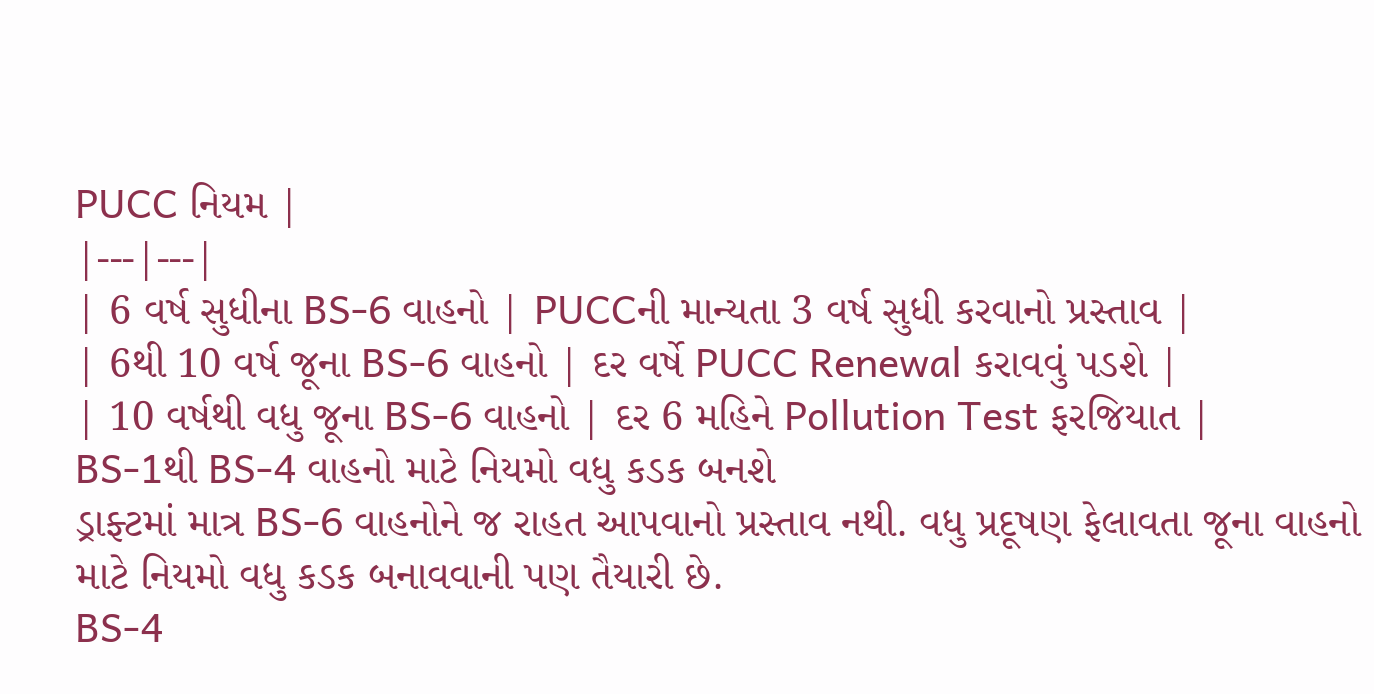PUCC નિયમ |
|---|---|
| 6 વર્ષ સુધીના BS-6 વાહનો | PUCCની માન્યતા 3 વર્ષ સુધી કરવાનો પ્રસ્તાવ |
| 6થી 10 વર્ષ જૂના BS-6 વાહનો | દર વર્ષે PUCC Renewal કરાવવું પડશે |
| 10 વર્ષથી વધુ જૂના BS-6 વાહનો | દર 6 મહિને Pollution Test ફરજિયાત |
BS-1થી BS-4 વાહનો માટે નિયમો વધુ કડક બનશે
ડ્રાફ્ટમાં માત્ર BS-6 વાહનોને જ રાહત આપવાનો પ્રસ્તાવ નથી. વધુ પ્રદૂષણ ફેલાવતા જૂના વાહનો માટે નિયમો વધુ કડક બનાવવાની પણ તૈયારી છે.
BS-4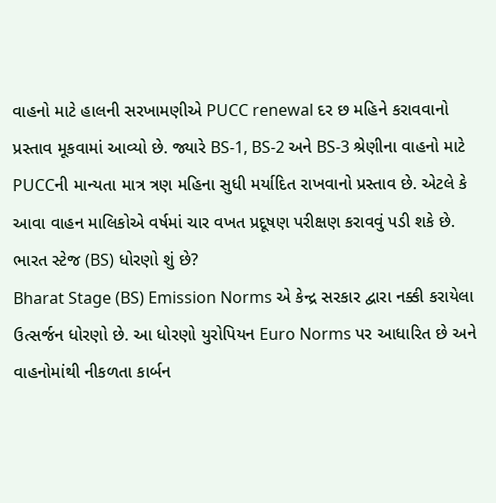વાહનો માટે હાલની સરખામણીએ PUCC renewal દર છ મહિને કરાવવાનો પ્રસ્તાવ મૂકવામાં આવ્યો છે. જ્યારે BS-1, BS-2 અને BS-3 શ્રેણીના વાહનો માટે PUCCની માન્યતા માત્ર ત્રણ મહિના સુધી મર્યાદિત રાખવાનો પ્રસ્તાવ છે. એટલે કે આવા વાહન માલિકોએ વર્ષમાં ચાર વખત પ્રદૂષણ પરીક્ષણ કરાવવું પડી શકે છે.
ભારત સ્ટેજ (BS) ધોરણો શું છે?
Bharat Stage (BS) Emission Norms એ કેન્દ્ર સરકાર દ્વારા નક્કી કરાયેલા ઉત્સર્જન ધોરણો છે. આ ધોરણો યુરોપિયન Euro Norms પર આધારિત છે અને વાહનોમાંથી નીકળતા કાર્બન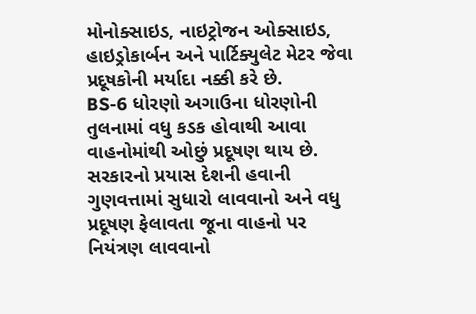મોનોક્સાઇડ, નાઇટ્રોજન ઓક્સાઇડ, હાઇડ્રોકાર્બન અને પાર્ટિક્યુલેટ મેટર જેવા પ્રદૂષકોની મર્યાદા નક્કી કરે છે.
BS-6 ધોરણો અગાઉના ધોરણોની તુલનામાં વધુ કડક હોવાથી આવા વાહનોમાંથી ઓછું પ્રદૂષણ થાય છે. સરકારનો પ્રયાસ દેશની હવાની ગુણવત્તામાં સુધારો લાવવાનો અને વધુ પ્રદૂષણ ફેલાવતા જૂના વાહનો પર નિયંત્રણ લાવવાનો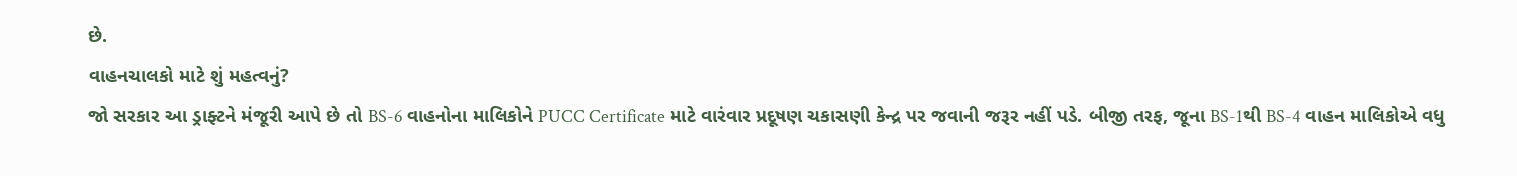છે.
વાહનચાલકો માટે શું મહત્વનું?
જો સરકાર આ ડ્રાફ્ટને મંજૂરી આપે છે તો BS-6 વાહનોના માલિકોને PUCC Certificate માટે વારંવાર પ્રદૂષણ ચકાસણી કેન્દ્ર પર જવાની જરૂર નહીં પડે. બીજી તરફ, જૂના BS-1થી BS-4 વાહન માલિકોએ વધુ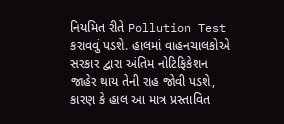નિયમિત રીતે Pollution Test કરાવવું પડશે. હાલમાં વાહનચાલકોએ સરકાર દ્વારા અંતિમ નોટિફિકેશન જાહેર થાય તેની રાહ જોવી પડશે, કારણ કે હાલ આ માત્ર પ્રસ્તાવિત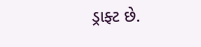ડ્રાફ્ટ છે.